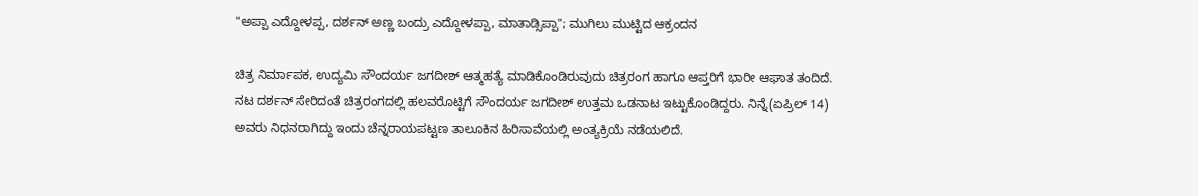"ಅಪ್ಪಾ ಎದ್ದೋಳಪ್ಪ, ದರ್ಶನ್ ಅಣ್ಣ ಬಂದ್ರು ಎದ್ದೋಳಪ್ಪಾ, ಮಾತಾಡ್ಸಿಪ್ಪಾ"; ಮುಗಿಲು ಮುಟ್ಟಿದ ಆಕ್ರಂದನ

ಚಿತ್ರ ನಿರ್ಮಾಪಕ, ಉದ್ಯಮಿ ಸೌಂದರ್ಯ ಜಗದೀಶ್ ಆತ್ಮಹತ್ಯೆ ಮಾಡಿಕೊಂಡಿರುವುದು ಚಿತ್ರರಂಗ ಹಾಗೂ ಆಪ್ತರಿಗೆ ಭಾರೀ ಆಘಾತ ತಂದಿದೆ. ನಟ ದರ್ಶನ್ ಸೇರಿದಂತೆ ಚಿತ್ರರಂಗದಲ್ಲಿ ಹಲವರೊಟ್ಟಿಗೆ ಸೌಂದರ್ಯ ಜಗದೀಶ್‌ ಉತ್ತಮ ಒಡನಾಟ ಇಟ್ಟುಕೊಂಡಿದ್ದರು. ನಿನ್ನೆ(ಏಪ್ರಿಲ್ 14) ಅವರು ನಿಧನರಾಗಿದ್ದು ಇಂದು ಚೆನ್ನರಾಯಪಟ್ಟಣ ತಾಲೂಕಿನ ಹಿರಿಸಾವೆಯಲ್ಲಿ ಅಂತ್ಯಕ್ರಿಯೆ ನಡೆಯಲಿದೆ.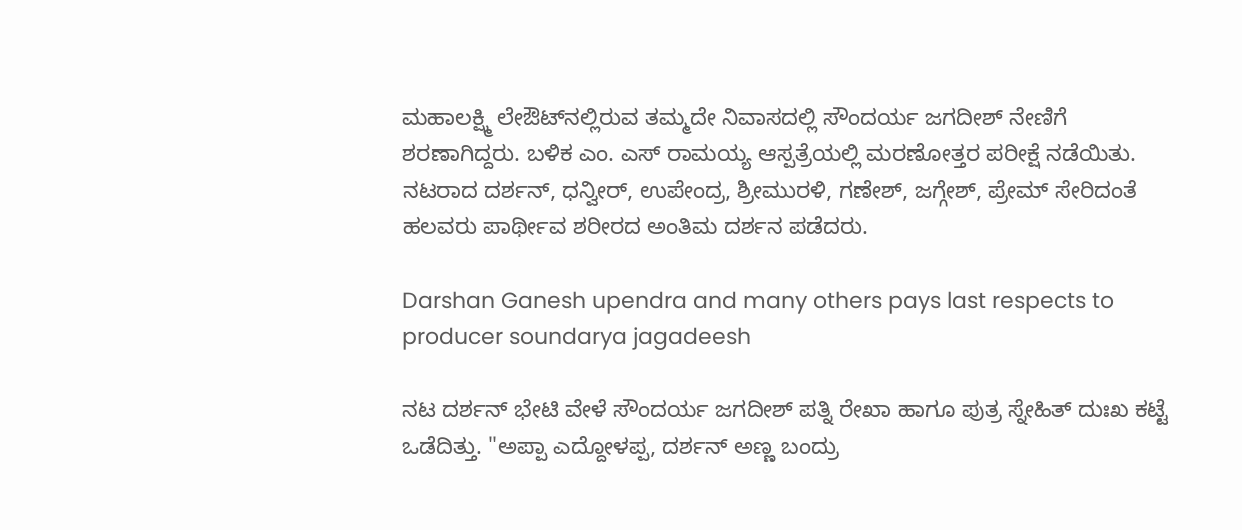ಮಹಾಲಕ್ಷ್ಮಿ ಲೇಔಟ್‌ನಲ್ಲಿರುವ ತಮ್ಮದೇ ನಿವಾಸದಲ್ಲಿ ಸೌಂದರ್ಯ ಜಗದೀಶ್ ನೇಣಿಗೆ ಶರಣಾಗಿದ್ದರು. ಬಳಿಕ ಎಂ. ಎಸ್ ರಾಮಯ್ಯ ಆಸ್ಪತ್ರೆಯಲ್ಲಿ ಮರಣೋತ್ತರ ಪರೀಕ್ಷೆ ನಡೆಯಿತು. ನಟರಾದ ದರ್ಶನ್, ಧನ್ವೀರ್, ಉಪೇಂದ್ರ, ಶ್ರೀಮುರಳಿ, ಗಣೇಶ್, ಜಗ್ಗೇಶ್, ಪ್ರೇಮ್ ಸೇರಿದಂತೆ ಹಲವರು ಪಾರ್ಥೀವ ಶರೀರದ ಅಂತಿಮ ದರ್ಶನ ಪಡೆದರು.

Darshan Ganesh upendra and many others pays last respects to producer soundarya jagadeesh

ನಟ ದರ್ಶನ್ ಭೇಟಿ ವೇಳೆ ಸೌಂದರ್ಯ ಜಗದೀಶ್ ಪತ್ನಿ ರೇಖಾ ಹಾಗೂ ಪುತ್ರ ಸ್ನೇಹಿತ್ ದುಃಖ ಕಟ್ಟೆ ಒಡೆದಿತ್ತು. "ಅಪ್ಪಾ ಎದ್ದೋಳಪ್ಪ, ದರ್ಶನ್ ಅಣ್ಣ ಬಂದ್ರು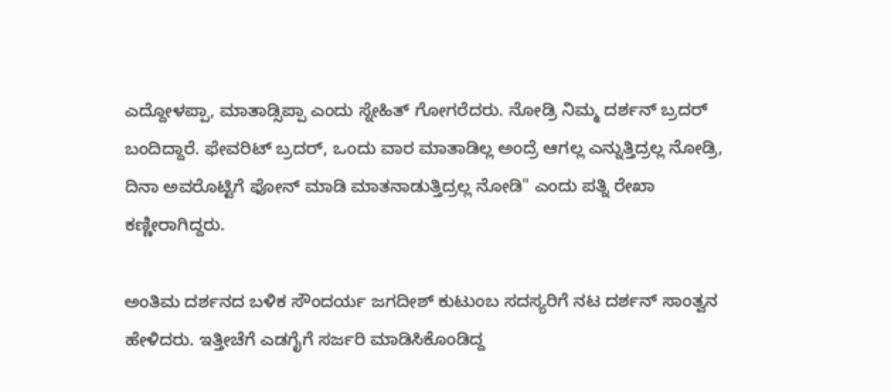ಎದ್ದೋಳಪ್ಪಾ, ಮಾತಾಡ್ಸಿಪ್ಪಾ ಎಂದು ಸ್ನೇಹಿತ್ ಗೋಗರೆದರು. ನೋಡ್ರಿ ನಿಮ್ಮ ದರ್ಶನ್ ಬ್ರದರ್ ಬಂದಿದ್ದಾರೆ. ಫೇವರಿಟ್ ಬ್ರದರ್, ಒಂದು ವಾರ ಮಾತಾಡಿಲ್ಲ ಅಂದ್ರೆ ಆಗಲ್ಲ ಎನ್ನುತ್ತಿದ್ರಲ್ಲ ನೋಡ್ರಿ, ದಿನಾ ಅವರೊಟ್ಟಿಗೆ ಫೋನ್ ಮಾಡಿ ಮಾತನಾಡುತ್ತಿದ್ರಲ್ಲ ನೋಡಿ" ಎಂದು ಪತ್ನಿ ರೇಖಾ ಕಣ್ಣೀರಾಗಿದ್ದರು.

ಅಂತಿಮ ದರ್ಶನದ ಬಳಿಕ ಸೌಂದರ್ಯ ಜಗದೀಶ್ ಕುಟುಂಬ ಸದಸ್ಯರಿಗೆ ನಟ ದರ್ಶನ್ ಸಾಂತ್ವನ ಹೇಳಿದರು. ಇತ್ತೀಚೆಗೆ ಎಡಗೈಗೆ ಸರ್ಜರಿ ಮಾಡಿಸಿಕೊಂಡಿದ್ದ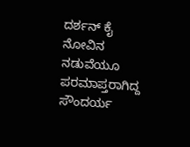ದರ್ಶನ್ ಕೈ ನೋವಿನ ನಡುವೆಯೂ ಪರಮಾಪ್ತರಾಗಿದ್ದ ಸೌಂದರ್ಯ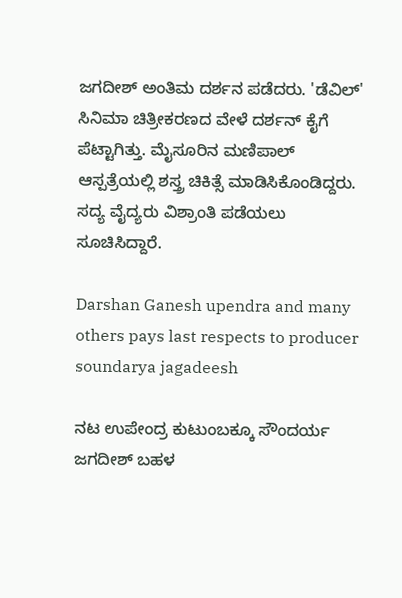ಜಗದೀಶ್ ಅಂತಿಮ ದರ್ಶನ ಪಡೆದರು. 'ಡೆವಿಲ್' ಸಿನಿಮಾ ಚಿತ್ರೀಕರಣದ ವೇಳೆ ದರ್ಶನ್ ಕೈಗೆ ಪೆಟ್ಟಾಗಿತ್ತು. ಮೈಸೂರಿನ ಮಣಿಪಾಲ್ ಆಸ್ಪತ್ರೆಯಲ್ಲಿ ಶಸ್ತ್ರ ಚಿಕಿತ್ಸೆ ಮಾಡಿಸಿಕೊಂಡಿದ್ದರು. ಸದ್ಯ ವೈದ್ಯರು ವಿಶ್ರಾಂತಿ ಪಡೆಯಲು ಸೂಚಿಸಿದ್ದಾರೆ.

Darshan Ganesh upendra and many others pays last respects to producer soundarya jagadeesh

ನಟ ಉಪೇಂದ್ರ ಕುಟುಂಬಕ್ಕೂ ಸೌಂದರ್ಯ ಜಗದೀಶ್ ಬಹಳ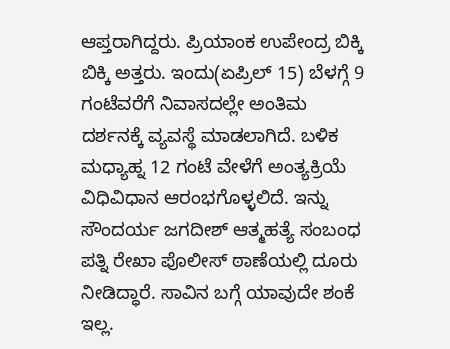ಆಪ್ತರಾಗಿದ್ದರು. ಪ್ರಿಯಾಂಕ ಉಪೇಂದ್ರ ಬಿಕ್ಕಿ ಬಿಕ್ಕಿ ಅತ್ತರು. ಇಂದು(ಏಪ್ರಿಲ್ 15) ಬೆಳಗ್ಗೆ 9 ಗಂಟೆವರೆಗೆ ನಿವಾಸದಲ್ಲೇ ಅಂತಿಮ ದರ್ಶನಕ್ಕೆ ವ್ಯವಸ್ಥೆ ಮಾಡಲಾಗಿದೆ. ಬಳಿಕ ಮಧ್ಯಾಹ್ನ 12 ಗಂಟೆ ವೇಳೆಗೆ ಅಂತ್ಯಕ್ರಿಯೆ ವಿಧಿವಿಧಾನ ಆರಂಭಗೊಳ್ಳಲಿದೆ. ಇನ್ನು ಸೌಂದರ್ಯ ಜಗದೀಶ್ ಆತ್ಮಹತ್ಯೆ ಸಂಬಂಧ ಪತ್ನಿ ರೇಖಾ ಪೊಲೀಸ್ ಠಾಣೆಯಲ್ಲಿ ದೂರು ನೀಡಿದ್ಧಾರೆ. ಸಾವಿನ ಬಗ್ಗೆ ಯಾವುದೇ ಶಂಕೆ ಇಲ್ಲ.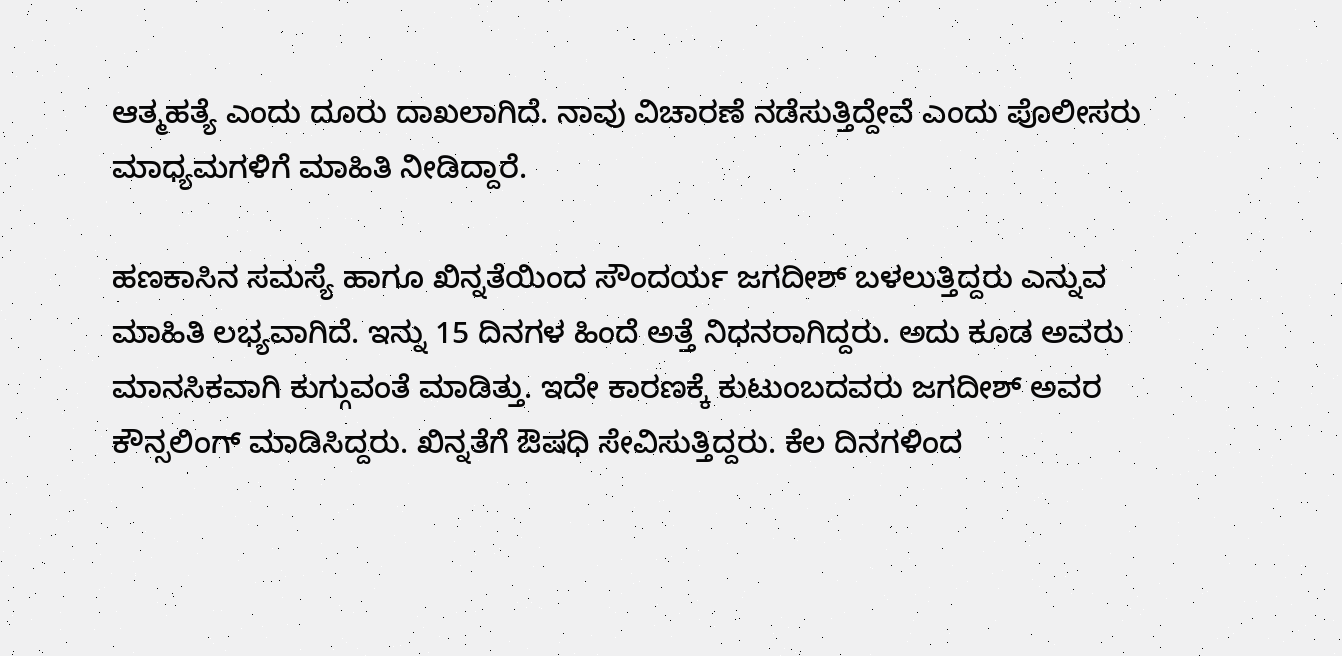ಆತ್ಮಹತ್ಯೆ ಎಂದು ದೂರು ದಾಖಲಾಗಿದೆ. ನಾವು ವಿಚಾರಣೆ ನಡೆಸುತ್ತಿದ್ದೇವೆ ಎಂದು ಪೊಲೀಸರು ಮಾಧ್ಯಮಗಳಿಗೆ ಮಾಹಿತಿ ನೀಡಿದ್ದಾರೆ.

ಹಣಕಾಸಿನ ಸಮಸ್ಯೆ ಹಾಗೂ ಖಿನ್ನತೆಯಿಂದ ಸೌಂದರ್ಯ ಜಗದೀಶ್ ಬಳಲುತ್ತಿದ್ದರು ಎನ್ನುವ ಮಾಹಿತಿ ಲಭ್ಯವಾಗಿದೆ. ಇನ್ನು 15 ದಿನಗಳ ಹಿಂದೆ ಅತ್ತೆ ನಿಧನರಾಗಿದ್ದರು. ಅದು ಕೂಡ ಅವರು ಮಾನಸಿಕವಾಗಿ ಕುಗ್ಗುವಂತೆ ಮಾಡಿತ್ತು. ಇದೇ ಕಾರಣಕ್ಕೆ ಕುಟುಂಬದವರು ಜಗದೀಶ್ ಅವರ ಕೌನ್ಸಲಿಂಗ್ ಮಾಡಿಸಿದ್ದರು. ಖಿನ್ನತೆಗೆ ಔಷಧಿ ಸೇವಿಸುತ್ತಿದ್ದರು. ಕೆಲ ದಿನಗಳಿಂದ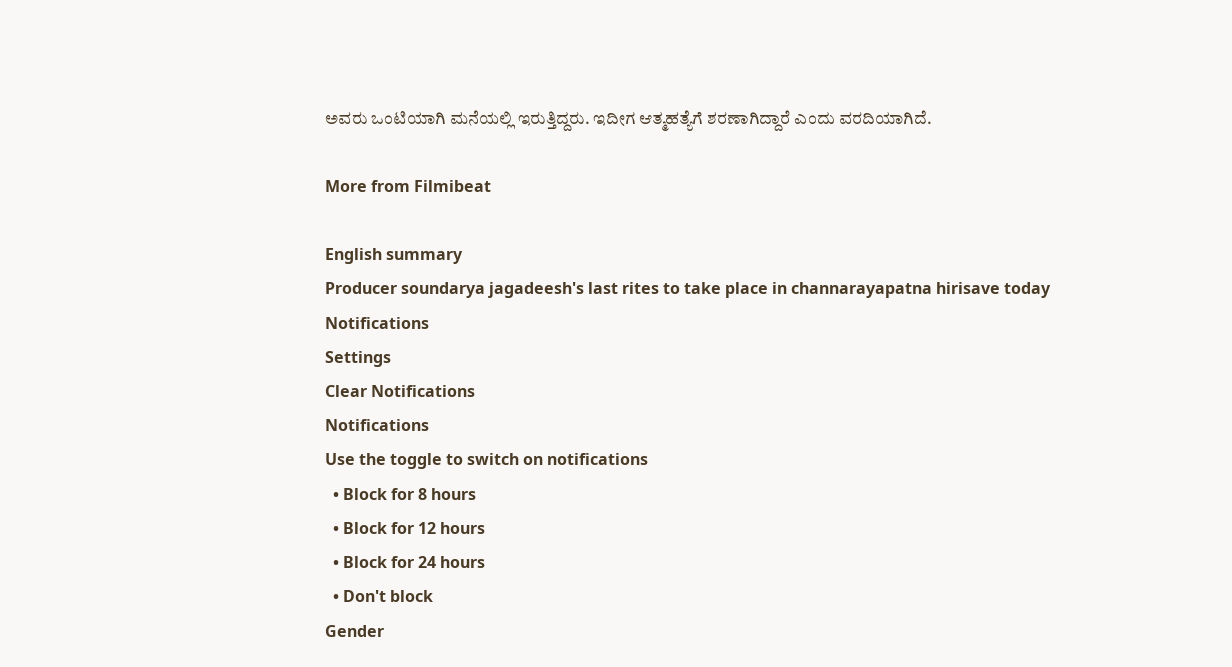ಅವರು ಒಂಟಿಯಾಗಿ ಮನೆಯಲ್ಲಿ ಇರುತ್ತಿದ್ದರು. ಇದೀಗ ಆತ್ಮಹತ್ಯೆಗೆ ಶರಣಾಗಿದ್ದಾರೆ ಎಂದು ವರದಿಯಾಗಿದೆ.

More from Filmibeat

English summary
Producer soundarya jagadeesh's last rites to take place in channarayapatna hirisave today
Notifications
Settings
Clear Notifications
Notifications
Use the toggle to switch on notifications
  • Block for 8 hours
  • Block for 12 hours
  • Block for 24 hours
  • Don't block
Gender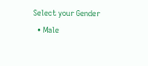Select your Gender
  • Male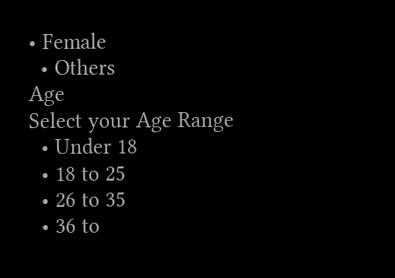• Female
  • Others
Age
Select your Age Range
  • Under 18
  • 18 to 25
  • 26 to 35
  • 36 to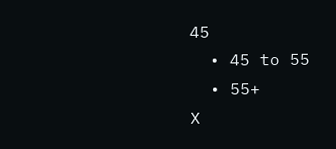45
  • 45 to 55
  • 55+
X